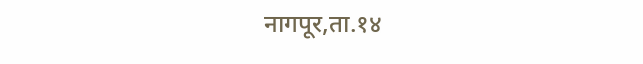नागपूर,ता.१४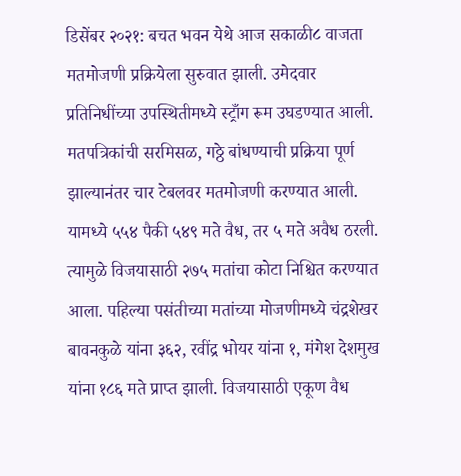डिसेंबर २०२१: बचत भवन येथे आज सकाळी८ वाजता मतमोजणी प्रक्रियेला सुरुवात झाली. उमेदवार प्रतिनिधींच्या उपस्थितीमध्ये स्ट्राँग रूम उघडण्यात आली. मतपत्रिकांची सरमिसळ, गठ्ठे बांधण्याची प्रक्रिया पूर्ण झाल्यानंतर चार टेबलवर मतमोजणी करण्यात आली. यामध्ये ५५४ पैकी ५४९ मते वैध, तर ५ मते अवैध ठरली. त्यामुळे विजयासाठी २७५ मतांचा कोटा निश्चित करण्यात आला. पहिल्या पसंतीच्या मतांच्या मोजणीमध्ये चंद्रशेखर बावनकुळे यांना ३६२, रवींद्र भोयर यांना १, मंगेश देशमुख यांना १८६ मते प्राप्त झाली. विजयासाठी एकूण वैध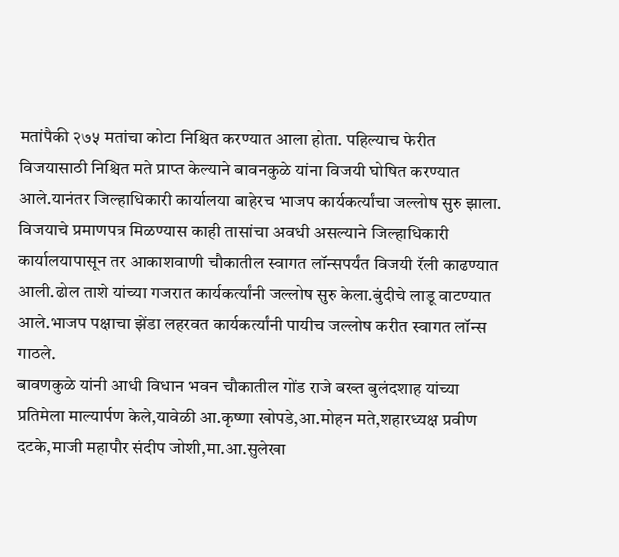मतांपैकी २७५ मतांचा कोटा निश्चित करण्यात आला होता. पहिल्याच फेरीत विजयासाठी निश्चित मते प्राप्त केल्याने बावनकुळे यांना विजयी घोषित करण्यात आले.यानंतर जिल्हाधिकारी कार्यालया बाहेरच भाजप कार्यकर्त्यांचा जल्लोष सुरु झाला.
विजयाचे प्रमाणपत्र मिळण्यास काही तासांचा अवधी असल्याने जिल्हाधिकारी कार्यालयापासून तर आकाशवाणी चौकातील स्वागत लॉन्सपर्यंत विजयी रॅली काढण्यात आली.ढोल ताशे यांच्या गजरात कार्यकर्त्यांनी जल्लोष सुरु केला.बुंदीचे लाडू वाटण्यात आले.भाजप पक्षाचा झेंडा लहरवत कार्यकर्त्यांनी पायीच जल्लोष करीत स्वागत लॉन्स गाठले.
बावणकुळे यांनी आधी विधान भवन चौकातील गोंड राजे बख्त बुलंदशाह यांच्या प्रतिमेला माल्यार्पण केले,यावेळी आ.कृष्णा खोपडे,आ.मोहन मते,शहारध्यक्ष प्रवीण दटके,माजी महापौर संदीप जोशी,मा.आ.सुलेखा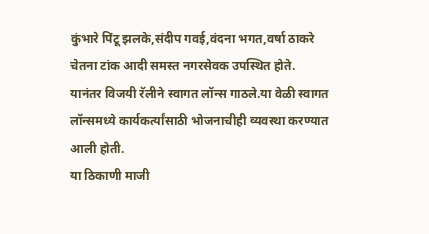कुंभारे पिंटू झलके,संदीप गवई,वंदना भगत,वर्षा ठाकरे चेतना टांक आदी समस्त नगरसेवक उपस्थित होते.
यानंतर विजयी रॅलीने स्वागत लॉन्स गाठले.या वेळी स्वागत लॉन्समध्ये कार्यकर्त्यांसाठी भोजनाचीही व्यवस्था करण्यात आली होती.
या ठिकाणी माजी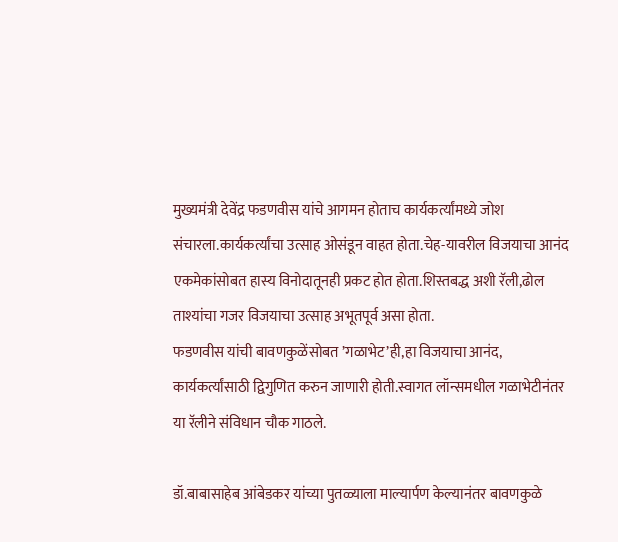मुख्यमंत्री देवेंद्र फडणवीस यांचे आगमन होताच कार्यकर्त्यांमध्ये जोश संचारला.कार्यकर्त्यांचा उत्साह ओसंडून वाहत होता.चेह-यावरील विजयाचा आनंद एकमेकांसोबत हास्य विनोदातूनही प्रकट होत होता.शिस्तबद्ध अशी रॅली,ढोल ताश्यांचा गजर विजयाचा उत्साह अभूतपूर्व असा होता.
फडणवीस यांची बावणकुळेंसोबत ’गळाभेट’ही,हा विजयाचा आनंद, कार्यकर्त्यांसाठी द्विगुणित करुन जाणारी होती.स्वागत लॉन्समधील गळाभेटीनंतर या रॅलीने संविधान चौक गाठले.

डॉ.बाबासाहेब आंबेडकर यांच्या पुतळ्याला माल्यार्पण केल्यानंतर बावणकुळे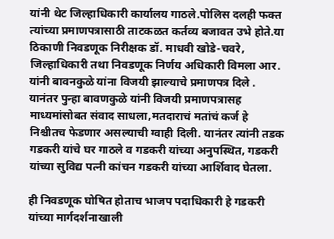यांनी थेट जिल्हाधिकारी कार्यालय गाठले.पोलिस दलही फक्त त्यांच्या प्रमाणपत्रासाठी ताटकळत कर्तव्य बजावत उभे होते.या ठिकाणी निवडणूक निरीक्षक डॉ. माधवी खोडे-चवरे, जिल्हाधिकारी तथा निवडणूक निर्णय अधिकारी विमला आर. यांनी बावनकुळे यांना विजयी झाल्याचे प्रमाणपत्र दिले .
यानंतर पुन्हा बावणकुळे यांनी विजयी प्रमाणपत्रासह माध्यमांसोबत संवाद साधला,मतदाराचं मतांचं कर्ज हे निश्चीतच फेडणार असल्याची ग्वाही दिली. यानंतर त्यांनी तडक गडकरी यांचे घर गाठले व गडकरी यांच्या अनुपस्थित, गडकरी यांच्या सुविद्य पत्नी कांचन गडकरी यांच्या आर्शिवाद घेतला.

ही निवडणूक घोषित होताच भाजप पदाधिकारी हे गडकरी यांच्या मार्गदर्शनाखाली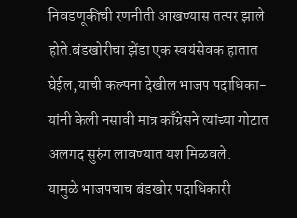निवडणूकीची रणनीती आखण्यास तत्पर झाले होते.बंडखोरीचा झेंडा एक स्वयंसेवक हातात घेईल,याची कल्पना देखील भाजप पदाधिका-यांनी केली नसावी मात्र काँग्रेसने त्यांच्या गोटात अलगद सुरुंग लावण्यात यश मिळवले.
यामुळे भाजपचाच बंडखोर पदाधिकारी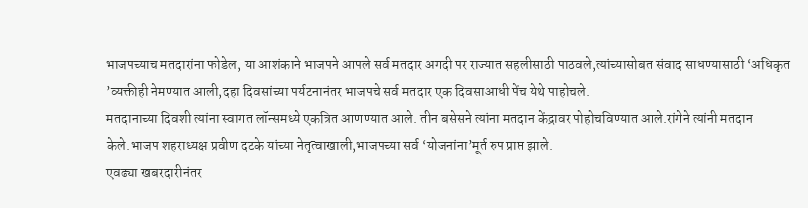भाजपच्याच मतदारांना फोडेल, या आशंकाने भाजपने आपले सर्व मतदार अगदी पर राज्यात सहलीसाठी पाठवले,त्यांच्यासोबत संवाद साधण्यासाठी ‘अधिकृत ’व्यक्तीही नेमण्यात आली,दहा दिवसांच्या पर्यटनानंतर भाजपचे सर्व मतदार एक दिवसाआधी पेंच येथे पाहोचले.
मतदानाच्या दिवशी त्यांना स्वागत लॉन्समध्ये एकत्रित आणण्यात आले. तीन बसेसने त्यांना मतदान केंद्रावर पोहोचविण्यात आले.रांगेने त्यांनी मतदान केले.भाजप शहराध्यक्ष प्रवीण दटके यांच्या नेतृत्वाखाली,भाजपच्या सर्व ‘योजनांना’मूर्त रुप प्राप्त झाले.
एवढ्या खबरदारीनंतर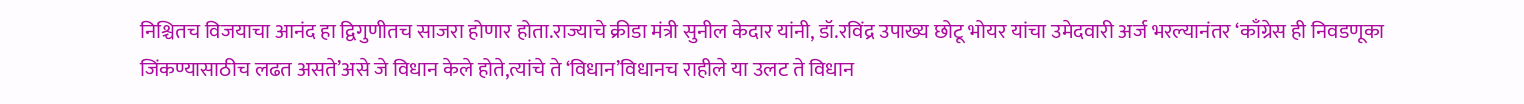निश्चितच विजयाचा आनंद हा द्विगुणीतच साजरा होणार होता.राज्याचे क्रीडा मंत्री सुनील केदार यांनी, डॉ.रविंद्र उपाख्य छोटू भोयर यांचा उमेदवारी अर्ज भरल्यानंतर ‘काँग्रेस ही निवडणूका जिंकण्यासाठीच लढत असते’असे जे विधान केले होते,त्यांचे ते ‘विधान’विधानच राहीले या उलट ते विधान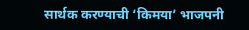सार्थक करण्याची ‘किमया’ भाजपनी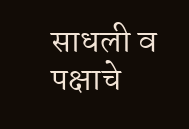साधली व पक्षाचे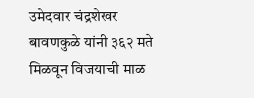उमेदवार चंद्रशेखर बावणकुळे यांनी ३६२ मते मिळवून विजयाची माळ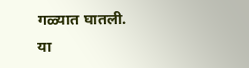गळ्यात घातली.
या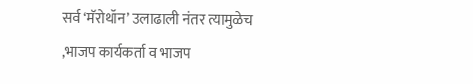सर्व ‘मॅरोथॉन’ उलाढाली नंतर त्यामुळेच ,भाजप कार्यकर्ता व भाजप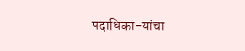पदाधिका-यांचा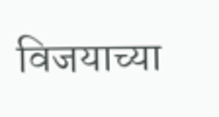विजयाच्या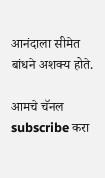आनंदाला सीमेत बांधने अशक्य होते.

आमचे चॅनल subscribe करा